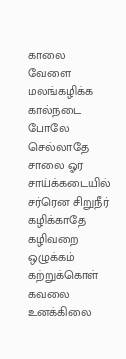காலை வேளை மலங்கழிக்க
கால்நடை போலே செல்லாதே
சாலை ஓர சாய்க்கடையில்
சர்ரென சிறுநீர் கழிக்காதே
கழிவறை ஒழுக்கம் கற்றுக்கொள்
கவலை உனக்கிலை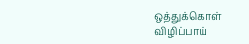ஒத்துக்கொள்
விழிப்பாய்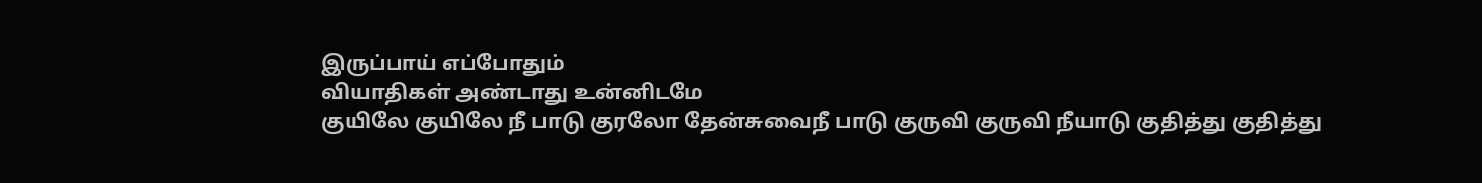இருப்பாய் எப்போதும்
வியாதிகள் அண்டாது உன்னிடமே
குயிலே குயிலே நீ பாடு குரலோ தேன்சுவைநீ பாடு குருவி குருவி நீயாடு குதித்து குதித்து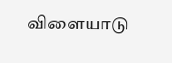விளையாடு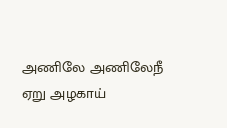அணிலே அணிலேநீ ஏறு அழகாய்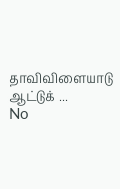தாவிவிளையாடு ஆட்டுக் ...
No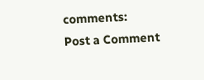comments:
Post a Comment